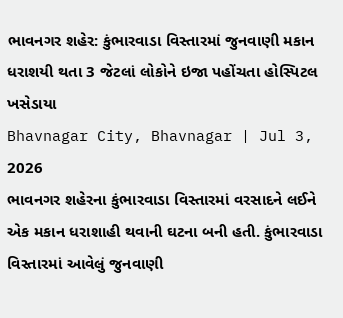ભાવનગર શહેર: કુંભારવાડા વિસ્તારમાં જુનવાણી મકાન ધરાશયી થતા 3 જેટલાં લોકોને ઇજા પહોંચતા હોસ્પિટલ ખસેડાયા
Bhavnagar City, Bhavnagar | Jul 3, 2026
ભાવનગર શહેરના કુંભારવાડા વિસ્તારમાં વરસાદને લઈને એક મકાન ધરાશાહી થવાની ઘટના બની હતી. કુંભારવાડા વિસ્તારમાં આવેલું જુનવાણી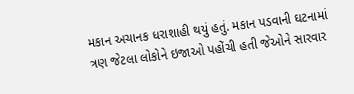મકાન અચાનક ધરાશાહી થયું હતું. મકાન પડવાની ઘટનામાં ત્રણ જેટલા લોકોને ઇજાઓ પહોંચી હતી જેઓને સારવાર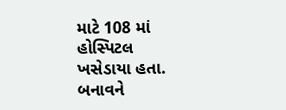માટે 108 માં હોસ્પિટલ ખસેડાયા હતા. બનાવને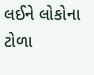લઈને લોકોના ટોળા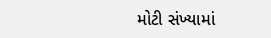મોટી સંખ્યામાં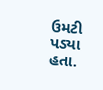ઉમટી પડ્યા હતા.